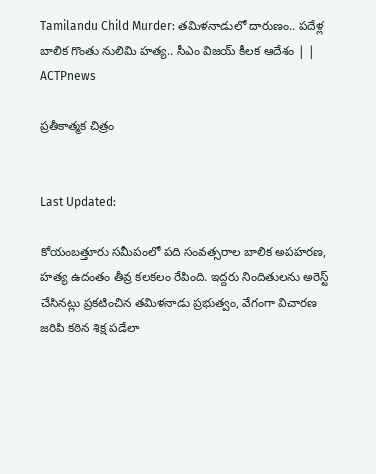Tamilandu Child Murder: తమిళనాడులో దారుణం.. పదేళ్ల బాలిక గొంతు నులిమి హత్య.. సీఎం విజయ్ కీలక ఆదేశం | | ACTPnews

ప్రతీకాత్మక చిత్రం


Last Updated:

కోయంబత్తూరు సమీపంలో పది సంవత్సరాల బాలిక అపహరణ, హత్య ఉదంతం తీవ్ర కలకలం రేపింది. ఇద్దరు నిందితులను అరెస్ట్ చేసినట్లు ప్రకటించిన తమిళనాడు ప్రభుత్వం, వేగంగా విచారణ జరిపి కఠిన శిక్ష పడేలా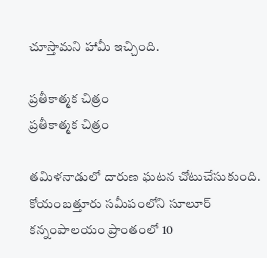చూస్తామని హామీ ఇచ్చింది.

ప్రతీకాత్మక చిత్రం
ప్రతీకాత్మక చిత్రం

తమిళనాడులో దారుణ ఘటన చోటుచేసుకుంది. కోయంబత్తూరు సమీపంలోని సూలూర్ కన్నంపాలయం ప్రాంతంలో 10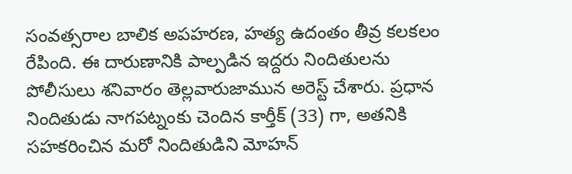సంవత్సరాల బాలిక అపహరణ, హత్య ఉదంతం తీవ్ర కలకలం రేపింది. ఈ దారుణానికి పాల్పడిన ఇద్దరు నిందితులను పోలీసులు శనివారం తెల్లవారుజామున అరెస్ట్ చేశారు. ప్రధాన నిందితుడు నాగపట్నంకు చెందిన కార్తీక్ (33) గా, అతనికి సహకరించిన మరో నిందితుడిని మోహన్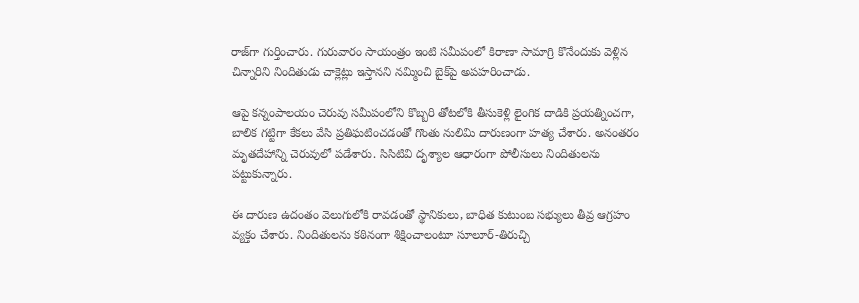రాజ్‌గా గుర్తించారు. గురువారం సాయంత్రం ఇంటి సమీపంలో కిరాణా సామాగ్రి కొనేందుకు వెళ్లిన చిన్నారిని నిందితుడు చాక్లెట్లు ఇస్తానని నమ్మించి బైక్‌పై అపహరించాడు.

ఆపై కన్నంపాలయం చెరువు సమీపంలోని కొబ్బరి తోటలోకి తీసుకెళ్లి లైంగిక దాడికి ప్రయత్నించగా, బాలిక గట్టిగా కేకలు వేసి ప్రతిఘటించడంతో గొంతు నులిమి దారుణంగా హత్య చేశారు. అనంతరం మృతదేహాన్ని చెరువులో పడేశారు. సిసిటివి దృశ్యాల ఆధారంగా పోలీసులు నిందితులను పట్టుకున్నారు.

ఈ దారుణ ఉదంతం వెలుగులోకి రావడంతో స్థానికులు, బాధిత కుటుంబ సభ్యులు తీవ్ర ఆగ్రహం వ్యక్తం చేశారు. నిందితులను కఠినంగా శిక్షించాలంటూ సూలూర్-తిరుచ్చి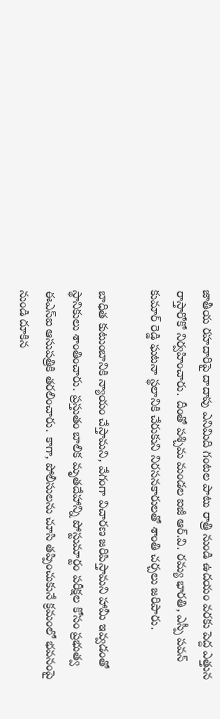జాతీయ రహదారిపై దాదాపు ఎనిమిది గంటల పాటు రాత్రి నుండి ఉదయం వరకు పెద్ద ఎత్తున రాస్తారోకో నిర్వహించారు. దీంతో పశ్చిమ మండల ఐజీ ఆర్.వి. రమ్య భారతి, ఎస్పీ పవన్ కుమార్ రెడ్డి ఘటనా స్థలానికి చేరుకుని నిరసనకారులతో శాంతి చర్చలు జరిపారు.

బాధిత కుటుంబానికి న్యాయం చేస్తామని, వేగంగా విచారణ జరిపిస్తామని హామీ ఇవ్వడంతో స్థానికులు శాంతించారు. ప్రస్తుతం బాలిక మృతదేహాన్ని పోస్టుమార్టం పరీక్షల కోసం ప్రభుత్వ ఈఎస్ఐ ఆసుపత్రికి తరలించారు. కాగా, పోలీసులను చూసి తప్పించుకునే క్రమంలో భవనంపై నుండి దూకిన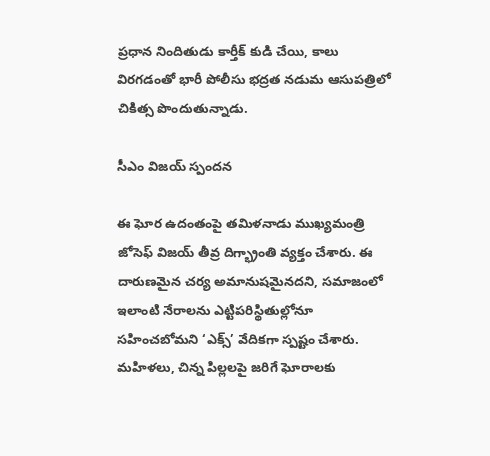ప్రధాన నిందితుడు కార్తీక్ కుడి చేయి, కాలు విరగడంతో భారీ పోలీసు భద్రత నడుమ ఆసుపత్రిలో చికిత్స పొందుతున్నాడు.

సీఎం విజయ్ స్పందన

ఈ ఘోర ఉదంతంపై తమిళనాడు ముఖ్యమంత్రి జోసెఫ్ విజయ్ తీవ్ర దిగ్భ్రాంతి వ్యక్తం చేశారు. ఈ దారుణమైన చర్య అమానుషమైనదని, సమాజంలో ఇలాంటి నేరాలను ఎట్టిపరిస్థితుల్లోనూ సహించబోమని ‘ఎక్స్’ వేదికగా స్పష్టం చేశారు. మహిళలు, చిన్న పిల్లలపై జరిగే ఘోరాలకు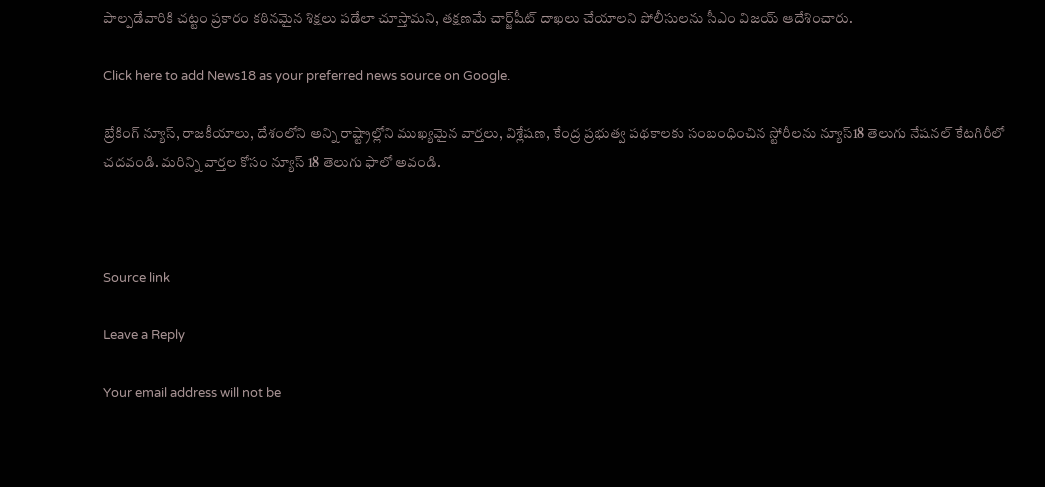పాల్పడేవారికి చట్టం ప్రకారం కఠినమైన శిక్షలు పడేలా చూస్తామని, తక్షణమే చార్జ్‌షీట్ దాఖలు చేయాలని పోలీసులను సీఎం విజయ్ ఆదేశించారు.

Click here to add News18 as your preferred news source on Google.

బ్రేకింగ్ న్యూస్, రాజకీయాలు, దేశంలోని అన్ని రాష్ట్రాల్లోని ముఖ్యమైన వార్తలు, విశ్లేషణ, కేంద్ర ప్రభుత్వ పథకాలకు సంబంధించిన స్టోరీలను న్యూస్18 తెలుగు నేషనల్ కేటగిరీలో చదవండి. మరిన్ని వార్తల కోసం న్యూస్ 18 తెలుగు ఫాలో అవండి.



Source link

Leave a Reply

Your email address will not be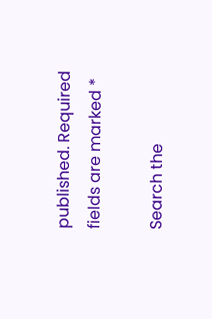published. Required fields are marked *

Search the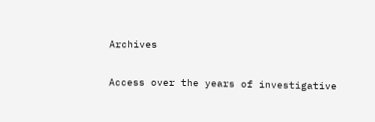Archives

Access over the years of investigative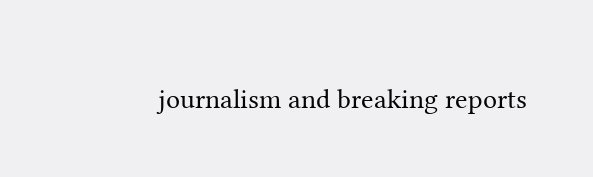journalism and breaking reports